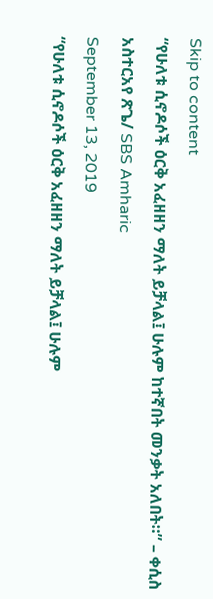Skip to content
“የሁለቱ ሲኖዶሶች ዕርቅ አፈዘዘን ማለት ይቻላል፤ ሁሉም ከተኛበት መንቃት አለበት።” – ቀሲስ አስተርአየ ጽጌ/ SBS Amharic
September 13, 2019
“የሁለቱ ሲኖዶሶች ዕርቅ አፈዘዘን ማለት ይቻላል፤ ሁሉም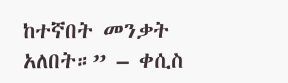ከተኛበት መንቃት አለበት።” – ቀሲስ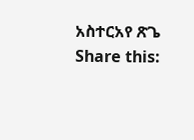አስተርአየ ጽጌ
Share this: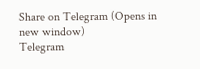Share on Telegram (Opens in new window)
Telegram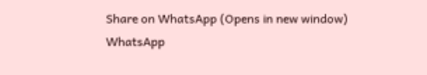Share on WhatsApp (Opens in new window)
WhatsApp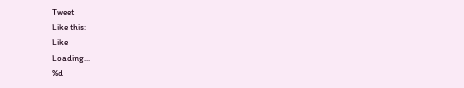Tweet
Like this:
Like
Loading...
%d